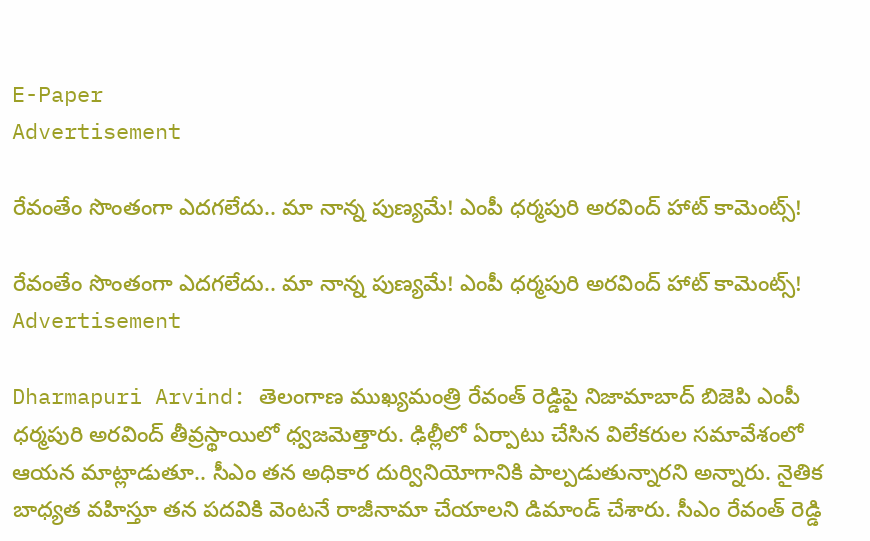E-Paper
Advertisement

రేవంతేం సొంతంగా ఎదగలేదు.. మా నాన్న పుణ్యమే! ఎంపీ ధర్మపురి అరవింద్ హాట్ కామెంట్స్!

రేవంతేం సొంతంగా ఎదగలేదు.. మా నాన్న పుణ్యమే! ఎంపీ ధర్మపురి అరవింద్ హాట్ కామెంట్స్!
Advertisement

Dharmapuri Arvind: తెలంగాణ ముఖ్యమంత్రి రేవంత్ రెడ్డిపై నిజామాబాద్ బిజెపి ఎంపీ ధర్మపురి అరవింద్ తీవ్రస్థాయిలో ధ్వజమెత్తారు. ఢిల్లీలో ఏర్పాటు చేసిన విలేకరుల సమావేశంలో ఆయన మాట్లాడుతూ.. సీఎం తన అధికార దుర్వినియోగానికి పాల్పడుతున్నారని అన్నారు. నైతిక బాధ్యత వహిస్తూ తన పదవికి వెంటనే రాజీనామా చేయాలని డిమాండ్ చేశారు. సీఎం రేవంత్ రెడ్డి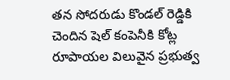తన సోదరుడు కొండల్ రెడ్డికి చెందిన షెల్ కంపెనీకి కోట్ల రూపాయల విలువైన ప్రభుత్వ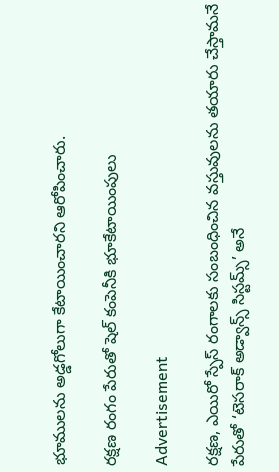భూములను అడ్డగోలుగా కేటాయించారని ఆరోపించారు.

రక్షణ రంగం పేరుతో షెల్ కంపెనీకి భూకేటాయింపులు

Advertisement

రక్షణ, ఎయిరో స్పేస్ రంగాలకు సంబంధించిన వస్తువులను తయారు చేస్తామనే పేరుతో ‘టెసరాక్ అడ్వాన్స్ సిస్టమ్స్’ అనే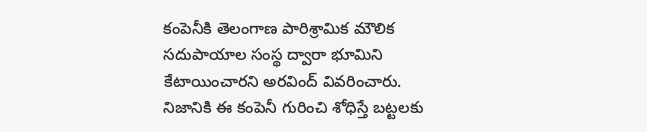కంపెనీకి తెలంగాణ పారిశ్రామిక మౌలిక సదుపాయాల సంస్థ ద్వారా భూమిని కేటాయించారని అరవింద్ వివరించారు. నిజానికి ఈ కంపెనీ గురించి శోధిస్తే బట్టలకు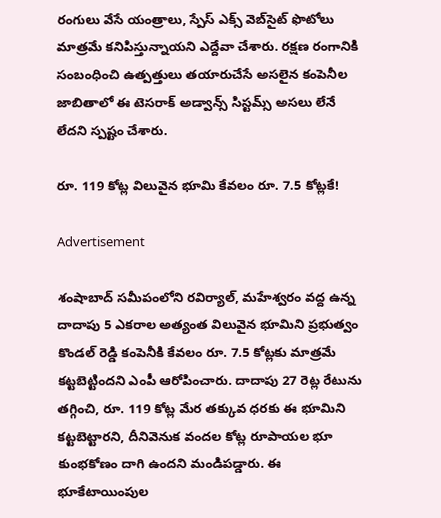రంగులు వేసే యంత్రాలు, స్పేస్ ఎక్స్ వెబ్‌సైట్ ఫొటోలు మాత్రమే కనిపిస్తున్నాయని ఎద్దేవా చేశారు. రక్షణ రంగానికి సంబంధించి ఉత్పత్తులు తయారుచేసే అసలైన కంపెనీల జాబితాలో ఈ టెసరాక్ అడ్వాన్స్ సిస్టమ్స్ అసలు లేనే లేదని స్పష్టం చేశారు.

రూ. 119 కోట్ల విలువైన భూమి కేవలం రూ. 7.5 కోట్లకే!

Advertisement

శంషాబాద్ సమీపంలోని రవిర్యాల్, మహేశ్వరం వద్ద ఉన్న దాదాపు 5 ఎకరాల అత్యంత విలువైన భూమిని ప్రభుత్వం కొండల్ రెడ్డి కంపెనీకి కేవలం రూ. 7.5 కోట్లకు మాత్రమే కట్టబెట్టిందని ఎంపీ ఆరోపించారు. దాదాపు 27 రెట్ల రేటును తగ్గించి, రూ. 119 కోట్ల మేర తక్కువ ధరకు ఈ భూమిని కట్టబెట్టారని, దీనివెనుక వందల కోట్ల రూపాయల భూ కుంభకోణం దాగి ఉందని మండిపడ్డారు. ఈ భూకేటాయింపుల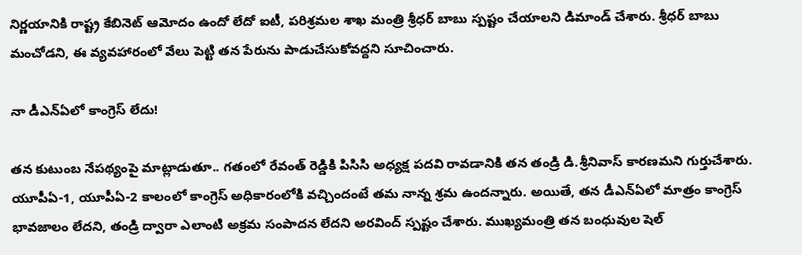నిర్ణయానికి రాష్ట్ర కేబినెట్ ఆమోదం ఉందో లేదో ఐటీ, పరిశ్రమల శాఖ మంత్రి శ్రీధర్ బాబు స్పష్టం చేయాలని డిమాండ్ చేశారు. శ్రీధర్ బాబు మంచోడని, ఈ వ్యవహారంలో వేలు పెట్టి తన పేరును పాడుచేసుకోవద్దని సూచించారు.

నా డీఎన్ఏలో కాంగ్రెస్ లేదు!

తన కుటుంబ నేపథ్యంపై మాట్లాడుతూ.. గతంలో రేవంత్ రెడ్డికి పిసిసి అధ్యక్ష పదవి రావడానికి తన తండ్రి డి.శ్రీనివాస్ కారణమని గుర్తుచేశారు. యూపీఏ-1, యూపీఏ-2 కాలంలో కాంగ్రెస్ అధికారంలోకి వచ్చిందంటే తమ నాన్న శ్రమ ఉందన్నారు. అయితే, తన డీఎన్ఏలో మాత్రం కాంగ్రెస్ భావజాలం లేదని, తండ్రి ద్వారా ఎలాంటి అక్రమ సంపాదన లేదని అరవింద్ స్పష్టం చేశారు. ముఖ్యమంత్రి తన బంధువుల షెల్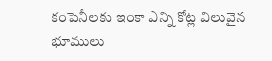కంపెనీలకు ఇంకా ఎన్ని కోట్ల విలువైన భూములు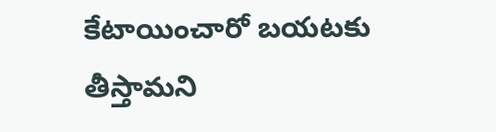కేటాయించారో బయటకు తీస్తామని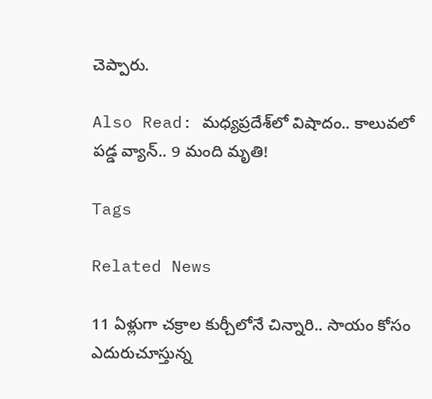చెప్పారు.

Also Read: మధ్యప్రదేశ్‌లో విషాదం.. కాలువలో పడ్డ వ్యాన్.. 9 మంది మృతి!

Tags

Related News

11 ఏళ్లుగా చక్రాల కుర్చీలోనే చిన్నారి.. సాయం కోసం ఎదురుచూస్తున్న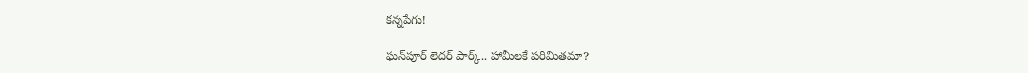కన్నపేగు!

ఘన్‌పూర్ లెదర్ పార్క్.. హామీలకే పరిమితమా?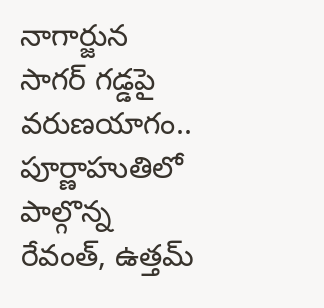నాగార్జున సాగర్ గడ్డపై వరుణయాగం.. పూర్ణాహుతిలో పాల్గొన్న రేవంత్, ఉత్తమ్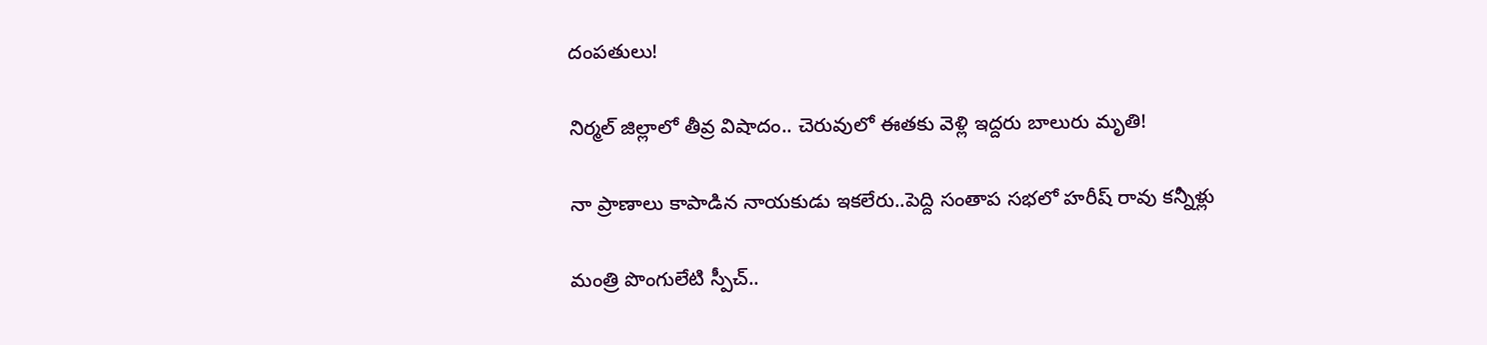దంపతులు!

నిర్మల్ జిల్లాలో తీవ్ర విషాదం.. చెరువులో ఈతకు వెళ్లి ఇద్దరు బాలురు మృతి!

నా ప్రాణాలు కాపాడిన నాయకుడు ఇకలేరు..పెద్ది సంతాప సభలో హరీష్ రావు కన్నీళ్లు

మంత్రి పొంగులేటి స్పీచ్..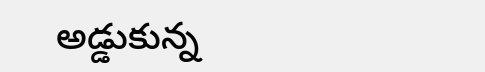అడ్డుకున్న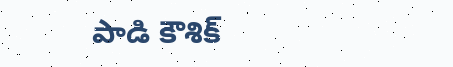పాడి కౌశిక్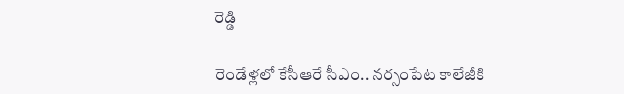రెడ్డి

రెండేళ్లలో కేసీఆరే సీఎం.. నర్సంపేట కాలేజీకి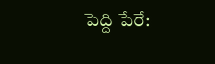పెద్ది పేరే: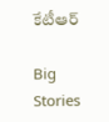కేటీఆర్

Big Stories